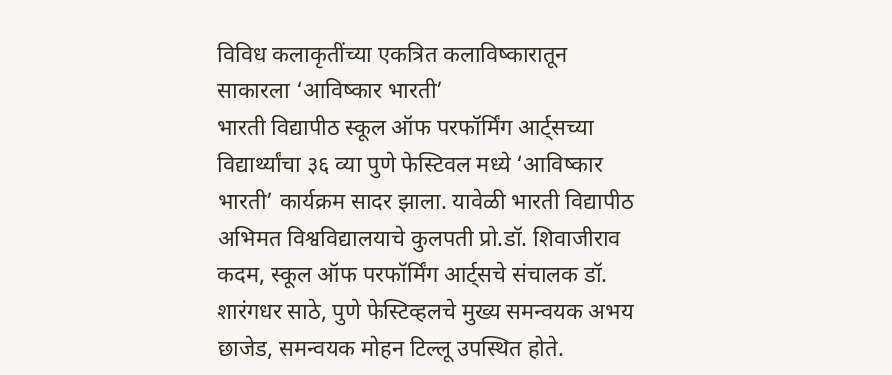विविध कलाकृतींच्या एकत्रित कलाविष्कारातून साकारला ‘आविष्कार भारती’
भारती विद्यापीठ स्कूल ऑफ परफॉर्मिंग आर्ट्सच्या विद्यार्थ्यांचा ३६ व्या पुणे फेस्टिवल मध्ये ‘आविष्कार भारती’ कार्यक्रम सादर झाला. यावेळी भारती विद्यापीठ अभिमत विश्वविद्यालयाचे कुलपती प्रो.डॉ. शिवाजीराव कदम, स्कूल ऑफ परफॉर्मिंग आर्ट्सचे संचालक डॉ. शारंगधर साठे, पुणे फेस्टिव्हलचे मुख्य समन्वयक अभय छाजेड, समन्वयक मोहन टिल्लू उपस्थित होते.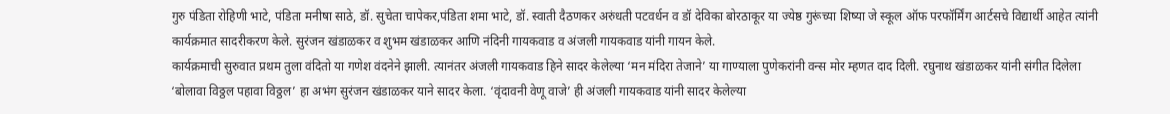गुरु पंडिता रोहिणी भाटे, पंडिता मनीषा साठे, डॉ. सुचेता चापेकर,पंडिता शमा भाटे, डॉ. स्वाती दैठणकर अरुंधती पटवर्धन व डॉ देविका बोरठाकूर या ज्येष्ठ गुरूंच्या शिष्या जे स्कूल ऑफ परफॉर्मिंग आर्टसचे विद्यार्थी आहेत त्यांनी कार्यक्रमात सादरीकरण केले. सुरंजन खंडाळकर व शुभम खंडाळकर आणि नंदिनी गायकवाड व अंजली गायकवाड यांनी गायन केले.
कार्यक्रमाची सुरुवात प्रथम तुला वंदितो या गणेश वंदनेने झाली. त्यानंतर अंजली गायकवाड हिने सादर केलेल्या ‘मन मंदिरा तेजाने’ या गाण्याला पुणेकरांनी वन्स मोर म्हणत दाद दिली. रघुनाथ खंडाळकर यांनी संगीत दिलेला ‘बोलावा विठ्ठल पहावा विठ्ठल’ हा अभंग सुरंजन खंडाळकर याने सादर केला. ‘वृंदावनी वेणू वाजे’ ही अंजली गायकवाड यांनी सादर केलेल्या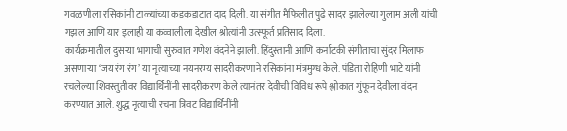गवळणीला रसिकांनी टाळ्यांच्या कडकडाटात दाद दिली. या संगीत मैफिलीत पुढे सादर झालेल्या गुलाम अली यांची गझल आणि यार इलाही या कव्वालीला देखील श्रोत्यांनी उत्स्फूर्त प्रतिसाद दिला.
कार्यक्रमातील दुसऱ्या भागाची सुरुवात गणेश वंदनेने झाली. हिंदुस्तानी आणि कर्नाटकी संगीताचा सुंदर मिलाफ असणाऱ्या ‘जय रंग रंग’ या नृत्याच्या नयनरम्य सादरीकरणाने रसिकांना मंत्रमुग्ध केले. पंडिता रोहिणी भाटे यांनी रचलेल्या शिवस्तुतीवर विद्यार्थिनींनी सादरीकरण केले त्यानंतर देवीची विविध रूपे श्लोकात गुंफून देवीला वंदन करण्यात आले. शुद्ध नृत्याची रचना त्रिवट विद्यार्थिनींनी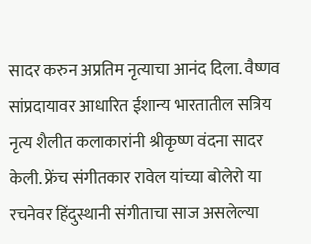सादर करुन अप्रतिम नृत्याचा आनंद दिला. वैष्णव सांप्रदायावर आधारित ईशान्य भारतातील सत्रिय नृत्य शैलीत कलाकारांनी श्रीकृष्ण वंदना सादर केली. फ्रेंच संगीतकार रावेल यांच्या बोलेरो या रचनेवर हिंदुस्थानी संगीताचा साज असलेल्या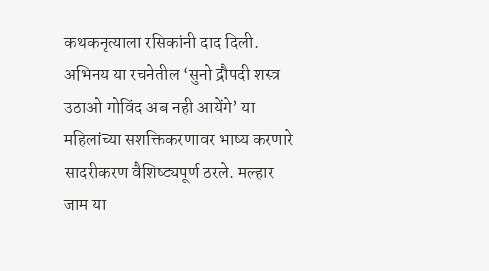कथकनृत्याला रसिकांनी दाद दिली. अभिनय या रचनेतील ‘सुनो द्रौपदी शस्त्र उठाओ गोविंद अब नही आयेंगे’ या महिलांच्या सशक्तिकरणावर भाष्य करणारे सादरीकरण वैशिष्ट्यपूर्ण ठरले. मल्हार जाम या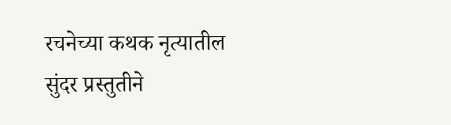रचनेच्या कथक नृत्यातील सुंदर प्रस्तुतीने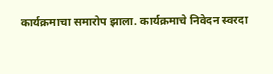कार्यक्रमाचा समारोप झाला. कार्यक्रमाचे निवेदन स्वरदा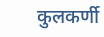कुलकर्णी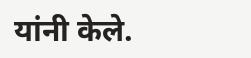यांनी केले.